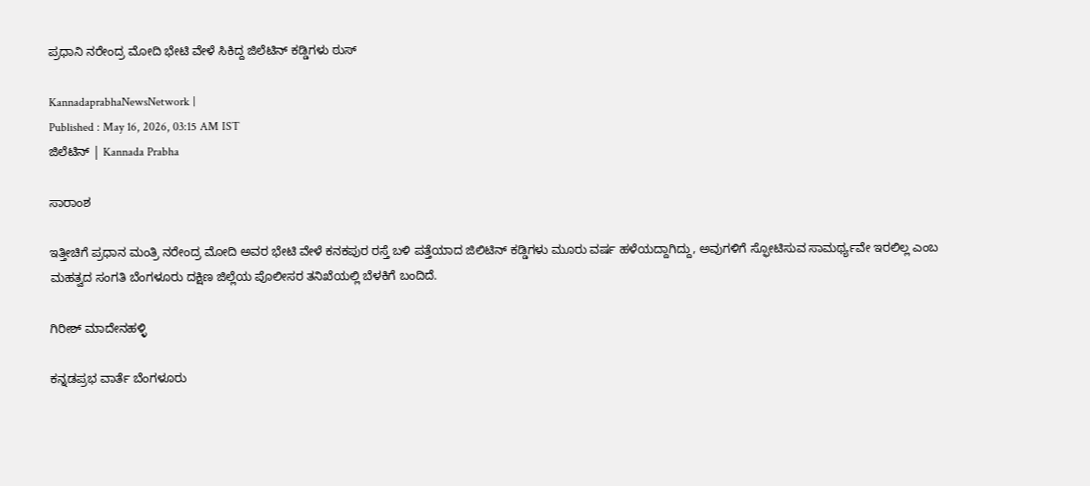ಪ್ರಧಾನಿ ನರೇಂದ್ರ ಮೋದಿ ಭೇಟಿ ವೇಳೆ ಸಿಕಿದ್ದ ಜಿಲೆಟಿನ್‌ ಕಡ್ಡಿಗಳು ಠುಸ್‌

KannadaprabhaNewsNetwork |
Published : May 16, 2026, 03:15 AM IST
ಜಿಲೆಟಿನ್‌ | Kannada Prabha

ಸಾರಾಂಶ

ಇತ್ತೀಚಿಗೆ ಪ್ರಧಾನ ಮಂತ್ರಿ ನರೇಂದ್ರ ಮೋದಿ ಅವರ ಭೇಟಿ ವೇಳೆ ಕನಕಪುರ ರಸ್ತೆ ಬಳಿ ಪತ್ತೆಯಾದ ಜಿಲಿಟಿನ್ ಕಡ್ಡಿಗಳು ಮೂರು ವರ್ಷ ಹಳೆಯದ್ದಾಗಿದ್ದು, ಅವುಗಳಿಗೆ ಸ್ಫೋಟಿಸುವ ಸಾಮರ್ಥ್ಯವೇ ಇರಲಿಲ್ಲ ಎಂಬ ಮಹತ್ವದ ಸಂಗತಿ ಬೆಂಗಳೂರು ದಕ್ಷಿಣ ಜಿಲ್ಲೆಯ ಪೊಲೀಸರ ತನಿಖೆಯಲ್ಲಿ ಬೆಳಕಿಗೆ ಬಂದಿದೆ.

ಗಿರೀಶ್ ಮಾದೇನಹಳ್ಳಿ

ಕನ್ನಡಪ್ರಭ ವಾರ್ತೆ ಬೆಂಗಳೂರು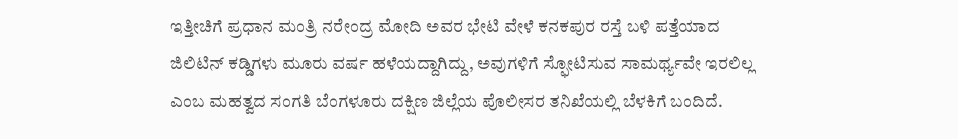ಇತ್ತೀಚಿಗೆ ಪ್ರಧಾನ ಮಂತ್ರಿ ನರೇಂದ್ರ ಮೋದಿ ಅವರ ಭೇಟಿ ವೇಳೆ ಕನಕಪುರ ರಸ್ತೆ ಬಳಿ ಪತ್ತೆಯಾದ ಜಿಲಿಟಿನ್ ಕಡ್ಡಿಗಳು ಮೂರು ವರ್ಷ ಹಳೆಯದ್ದಾಗಿದ್ದು, ಅವುಗಳಿಗೆ ಸ್ಫೋಟಿಸುವ ಸಾಮರ್ಥ್ಯವೇ ಇರಲಿಲ್ಲ ಎಂಬ ಮಹತ್ವದ ಸಂಗತಿ ಬೆಂಗಳೂರು ದಕ್ಷಿಣ ಜಿಲ್ಲೆಯ ಪೊಲೀಸರ ತನಿಖೆಯಲ್ಲಿ ಬೆಳಕಿಗೆ ಬಂದಿದೆ.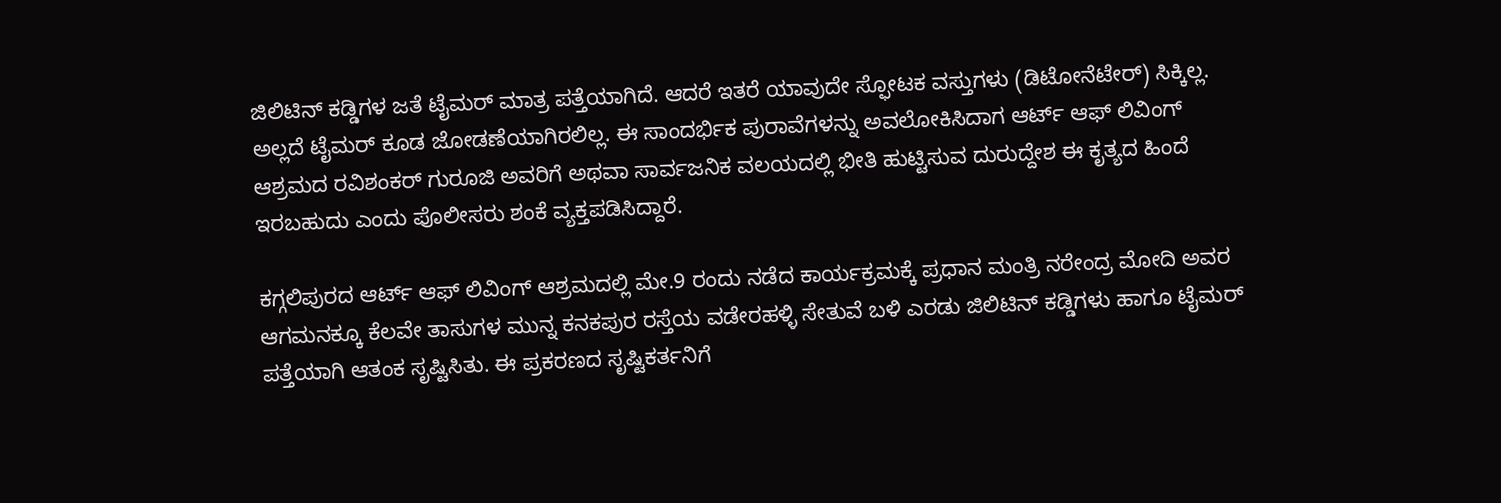ಜಿಲಿಟಿನ್ ಕಡ್ಡಿಗಳ ಜತೆ ಟೈಮರ್ ಮಾತ್ರ ಪತ್ತೆಯಾಗಿದೆ. ಆದರೆ ಇತರೆ ಯಾವುದೇ ಸ್ಫೋಟಕ ವಸ್ತುಗಳು (ಡಿಟೋನೆಟೇರ್) ಸಿಕ್ಕಿಲ್ಲ. ಅಲ್ಲದೆ ಟೈಮರ್‌ ಕೂಡ ಜೋಡಣೆಯಾಗಿರಲಿಲ್ಲ. ಈ ಸಾಂದರ್ಭಿಕ ಪುರಾವೆಗಳನ್ನು ಅವಲೋಕಿಸಿದಾಗ ಆರ್ಟ್‌ ಆಫ್ ಲಿವಿಂಗ್‌ ಆಶ್ರಮದ ರವಿಶಂಕರ್ ಗುರೂಜಿ ಅವರಿಗೆ ಅಥವಾ ಸಾರ್ವಜನಿಕ ವಲಯದಲ್ಲಿ ಭೀತಿ ಹುಟ್ಟಿಸುವ ದುರುದ್ದೇಶ ಈ ಕೃತ್ಯದ ಹಿಂದೆ ಇರಬಹುದು ಎಂದು ಪೊಲೀಸರು ಶಂಕೆ ವ್ಯಕ್ತಪಡಿಸಿದ್ದಾರೆ.

ಕಗ್ಗಲಿಪುರದ ಆರ್ಟ್ ಆಫ್ ಲಿವಿಂಗ್ ಆಶ್ರಮದಲ್ಲಿ ಮೇ.9 ರಂದು ನಡೆದ ಕಾರ್ಯಕ್ರಮಕ್ಕೆ ಪ್ರಧಾನ ಮಂತ್ರಿ ನರೇಂದ್ರ ಮೋದಿ ಅವರ ಆಗಮನಕ್ಕೂ ಕೆಲವೇ ತಾಸುಗಳ ಮುನ್ನ ಕನಕಪುರ ರಸ್ತೆಯ ವಡೇರಹಳ್ಳಿ ಸೇತುವೆ ಬಳಿ ಎರಡು ಜಿಲಿಟಿನ್‌ ಕಡ್ಡಿಗಳು ಹಾಗೂ ಟೈಮರ್ ಪತ್ತೆಯಾಗಿ ಆತಂಕ ಸೃಷ್ಟಿಸಿತು. ಈ ಪ್ರಕರಣದ ಸೃಷ್ಟಿಕರ್ತನಿಗೆ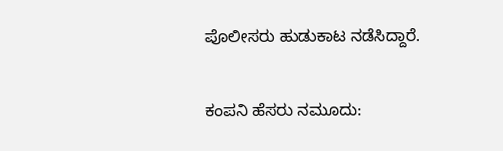ಪೊಲೀಸರು ಹುಡುಕಾಟ ನಡೆಸಿದ್ದಾರೆ.

ಕಂಪನಿ ಹೆಸರು ನಮೂದು: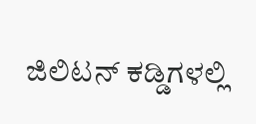ಜಿಲಿಟನ್‌ ಕಡ್ಡಿಗಳಲ್ಲಿ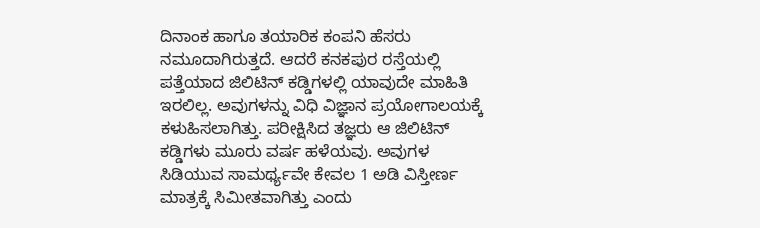ದಿನಾಂಕ ಹಾಗೂ ತಯಾರಿಕ ಕಂಪನಿ ಹೆಸರು ನಮೂದಾಗಿರುತ್ತದೆ. ಆದರೆ ಕನಕಪುರ ರಸ್ತೆಯಲ್ಲಿ ಪತ್ತೆಯಾದ ಜಿಲಿಟಿನ್‌ ಕಡ್ಡಿಗಳಲ್ಲಿ ಯಾವುದೇ ಮಾಹಿತಿ ಇರಲಿಲ್ಲ. ಅವುಗಳನ್ನು ವಿಧಿ ವಿಜ್ಞಾನ ಪ್ರಯೋಗಾಲಯಕ್ಕೆ ಕಳುಹಿಸಲಾಗಿತ್ತು. ಪರೀಕ್ಷಿಸಿದ ತಜ್ಞರು ಆ ಜಿಲಿಟಿನ್ ಕಡ್ಡಿಗಳು ಮೂರು ವರ್ಷ ಹಳೆಯವು. ಅವುಗಳ ಸಿಡಿಯುವ ಸಾಮರ್ಥ್ಯವೇ ಕೇವಲ 1 ಅಡಿ ವಿಸ್ತೀರ್ಣ ಮಾತ್ರಕ್ಕೆ ಸಿಮೀತವಾಗಿತ್ತು ಎಂದು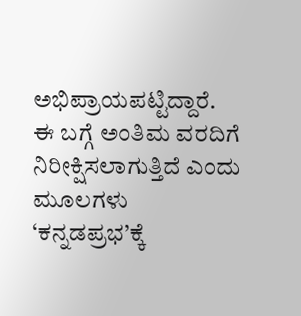ಅಭಿಪ್ರಾಯಪಟ್ಟಿದ್ದಾರೆ. ಈ ಬಗ್ಗೆ ಅಂತಿಮ ವರದಿಗೆ ನಿರೀಕ್ಷಿಸಲಾಗುತ್ತಿದೆ ಎಂದು ಮೂಲಗಳು ‘ಕನ್ನಡಪ್ರಭ’ಕ್ಕೆ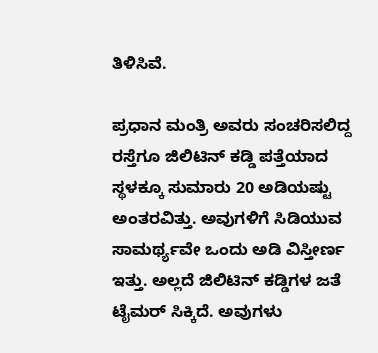ತಿಳಿಸಿವೆ.

ಪ್ರಧಾನ ಮಂತ್ರಿ ಅವರು ಸಂಚರಿಸಲಿದ್ದ ರಸ್ತೆಗೂ ಜಿಲಿಟಿನ್ ಕಡ್ಡಿ ಪತ್ತೆಯಾದ ಸ್ಥಳಕ್ಕೂ ಸುಮಾರು 20 ಅಡಿಯಷ್ಟು ಅಂತರವಿತ್ತು. ಅವುಗಳಿಗೆ ಸಿಡಿಯುವ ಸಾಮರ್ಥ್ಯವೇ ಒಂದು ಅಡಿ ವಿಸ್ತೀರ್ಣ ಇತ್ತು. ಅಲ್ಲದೆ ಜಿಲಿಟಿನ್ ಕಡ್ಡಿಗಳ ಜತೆ ಟೈಮರ್ ಸಿಕ್ಕಿದೆ. ಅವುಗಳು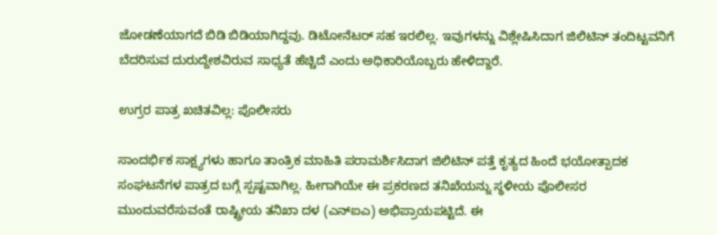ಜೋಡಣೆಯಾಗದೆ ಬಿಡಿ ಬಿಡಿಯಾಗಿದ್ದವು. ಡಿಟೋನೆಟರ್‌ ಸಹ ಇರಲಿಲ್ಲ. ಇವುಗಳನ್ನು ವಿಶ್ಲೇಷಿಸಿದಾಗ ಜಿಲಿಟಿನ್ ತಂದಿಟ್ಟವನಿಗೆ ಬೆದರಿಸುವ ದುರುದ್ದೇಶವಿರುವ ಸಾಧ್ಯತೆ ಹೆಚ್ಚಿದೆ ಎಂದು ಅಧಿಕಾರಿಯೊಬ್ಬರು ಹೇಳಿದ್ದಾರೆ.

ಉಗ್ರರ ಪಾತ್ರ ಖಚಿತವಿಲ್ಲ: ಪೊಲೀಸರು

ಸಾಂದರ್ಭಿಕ ಸಾಕ್ಷ್ಯಗಳು ಹಾಗೂ ತಾಂತ್ರಿಕ ಮಾಹಿತಿ ಪರಾಮರ್ಶಿಸಿದಾಗ ಜಿಲಿಟಿನ್ ಪತ್ತೆ ಕೃತ್ಯದ ಹಿಂದೆ ಭಯೋತ್ಪಾದಕ ಸಂಘಟನೆಗಳ ಪಾತ್ರದ ಬಗ್ಗೆ ಸ್ಪಷ್ಟವಾಗಿಲ್ಲ. ಹೀಗಾಗಿಯೇ ಈ ಪ್ರಕರಣದ ತನಿಖೆಯನ್ನು ಸ್ಥಳೀಯ ಪೊಲೀಸರ ಮುಂದುವರೆಸುವಂತೆ ರಾಷ್ಟ್ರೀಯ ತನಿಖಾ ದಳ (ಎನ್ಐಎ) ಅಭಿಪ್ರಾಯಪಟ್ಟಿದೆ. ಈ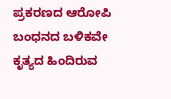ಪ್ರಕರಣದ ಆರೋಪಿ ಬಂಧನದ ಬಳಿಕವೇ ಕೃತ್ಯದ ಹಿಂದಿರುವ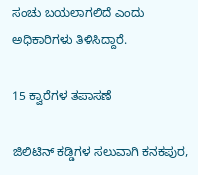ಸಂಚು ಬಯಲಾಗಲಿದೆ ಎಂದು ಅಧಿಕಾರಿಗಳು ತಿಳಿಸಿದ್ದಾರೆ.

15 ಕ್ವಾರೆಗಳ ತಪಾಸಣೆ

ಜಿಲಿಟಿನ್ ಕಡ್ಡಿಗಳ ಸಲುವಾಗಿ ಕನಕಪುರ,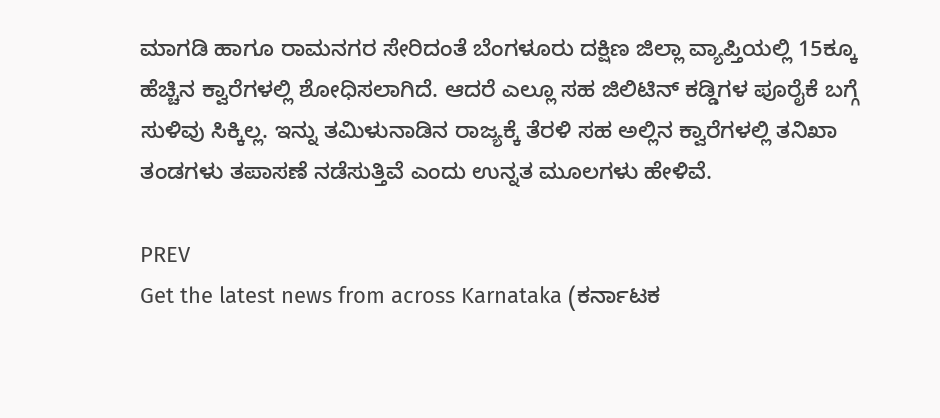ಮಾಗಡಿ ಹಾಗೂ ರಾಮನಗರ ಸೇರಿದಂತೆ ಬೆಂಗಳೂರು ದಕ್ಷಿಣ ಜಿಲ್ಲಾ ವ್ಯಾಪ್ತಿಯಲ್ಲಿ 15ಕ್ಕೂ ಹೆಚ್ಚಿನ ಕ್ವಾರೆಗಳಲ್ಲಿ ಶೋಧಿಸಲಾಗಿದೆ. ಆದರೆ ಎಲ್ಲೂ ಸಹ ಜಿಲಿಟಿನ್ ಕಡ್ಡಿಗಳ ಪೂರೈಕೆ ಬಗ್ಗೆ ಸುಳಿವು ಸಿಕ್ಕಿಲ್ಲ. ಇನ್ನು ತಮಿಳುನಾಡಿನ ರಾಜ್ಯಕ್ಕೆ ತೆರಳಿ ಸಹ ಅಲ್ಲಿನ ಕ್ವಾರೆಗಳಲ್ಲಿ ತನಿಖಾ ತಂಡಗಳು ತಪಾಸಣೆ ನಡೆಸುತ್ತಿವೆ ಎಂದು ಉನ್ನತ ಮೂಲಗಳು ಹೇಳಿವೆ.

PREV
Get the latest news from across Karnataka (ಕರ್ನಾಟಕ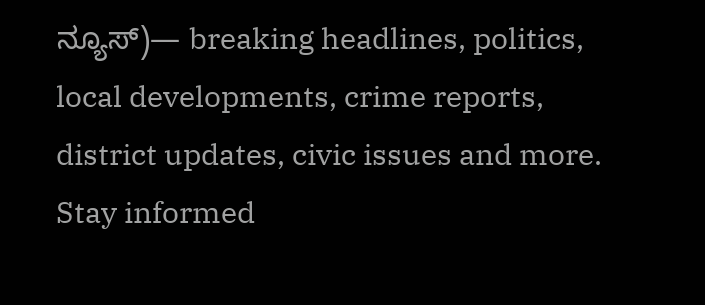ನ್ಯೂಸ್)— breaking headlines, politics, local developments, crime reports, district updates, civic issues and more. Stay informed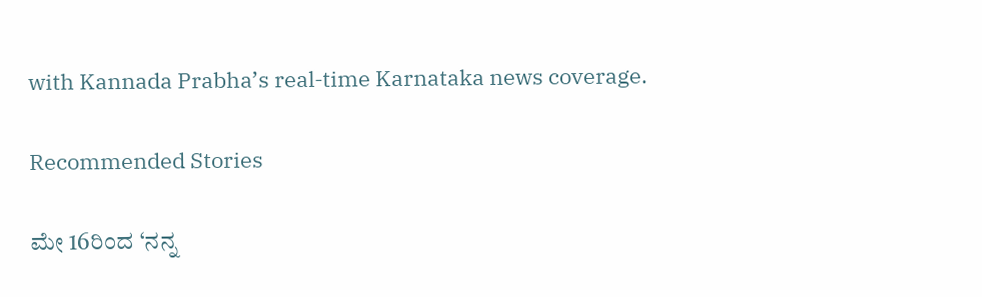with Kannada Prabha’s real‑time Karnataka news coverage.

Recommended Stories

ಮೇ 16ರಿಂದ ‘ನನ್ನ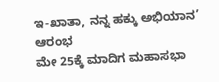ಇ-ಖಾತಾ, ನನ್ನ ಹಕ್ಕು ಅಭಿಯಾನ’ ಆರಂಭ
ಮೇ 25ಕ್ಕೆ ಮಾದಿಗ ಮಹಾಸಭಾ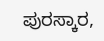ಪುರಸ್ಕಾರ,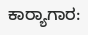ಕಾರ್‍ಯಾಗಾರ: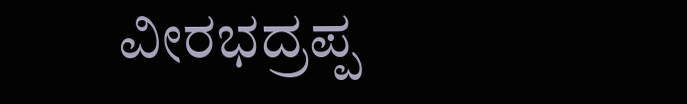ವೀರಭದ್ರಪ್ಪ